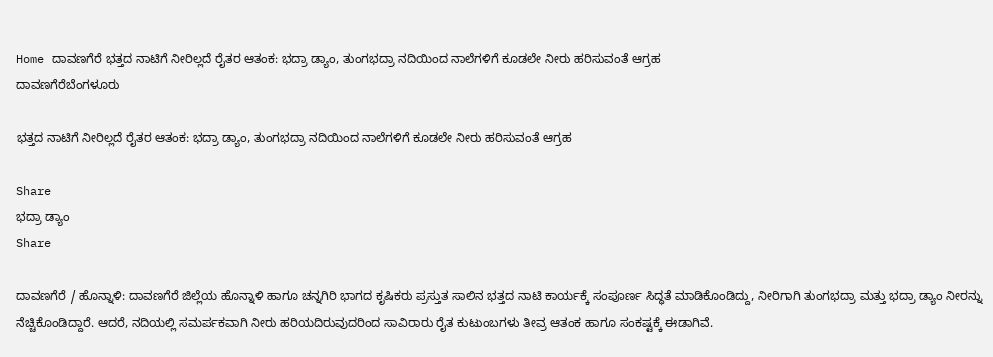Home ದಾವಣಗೆರೆ ಭತ್ತದ ನಾಟಿಗೆ ನೀರಿಲ್ಲದೆ ರೈತರ ಆತಂಕ: ಭದ್ರಾ ಡ್ಯಾಂ, ತುಂಗಭದ್ರಾ ನದಿಯಿಂದ ನಾಲೆಗಳಿಗೆ ಕೂಡಲೇ ನೀರು ಹರಿಸುವಂತೆ ಆಗ್ರಹ
ದಾವಣಗೆರೆಬೆಂಗಳೂರು

ಭತ್ತದ ನಾಟಿಗೆ ನೀರಿಲ್ಲದೆ ರೈತರ ಆತಂಕ: ಭದ್ರಾ ಡ್ಯಾಂ, ತುಂಗಭದ್ರಾ ನದಿಯಿಂದ ನಾಲೆಗಳಿಗೆ ಕೂಡಲೇ ನೀರು ಹರಿಸುವಂತೆ ಆಗ್ರಹ

Share
ಭದ್ರಾ ಡ್ಯಾಂ
Share

ದಾವಣಗೆರೆ / ಹೊನ್ನಾಳಿ: ದಾವಣಗೆರೆ ಜಿಲ್ಲೆಯ ಹೊನ್ನಾಳಿ ಹಾಗೂ ಚನ್ನಗಿರಿ ಭಾಗದ ಕೃಷಿಕರು ಪ್ರಸ್ತುತ ಸಾಲಿನ ಭತ್ತದ ನಾಟಿ ಕಾರ್ಯಕ್ಕೆ ಸಂಪೂರ್ಣ ಸಿದ್ಧತೆ ಮಾಡಿಕೊಂಡಿದ್ದು, ನೀರಿಗಾಗಿ ತುಂಗಭದ್ರಾ ಮತ್ತು ಭದ್ರಾ ಡ್ಯಾಂ ನೀರನ್ನು ನೆಚ್ಚಿಕೊಂಡಿದ್ದಾರೆ. ಆದರೆ, ನದಿಯಲ್ಲಿ ಸಮರ್ಪಕವಾಗಿ ನೀರು ಹರಿಯದಿರುವುದರಿಂದ ಸಾವಿರಾರು ರೈತ ಕುಟುಂಬಗಳು ತೀವ್ರ ಆತಂಕ ಹಾಗೂ ಸಂಕಷ್ಟಕ್ಕೆ ಈಡಾಗಿವೆ.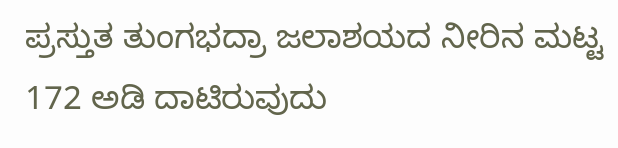ಪ್ರಸ್ತುತ ತುಂಗಭದ್ರಾ ಜಲಾಶಯದ ನೀರಿನ ಮಟ್ಟ 172 ಅಡಿ ದಾಟಿರುವುದು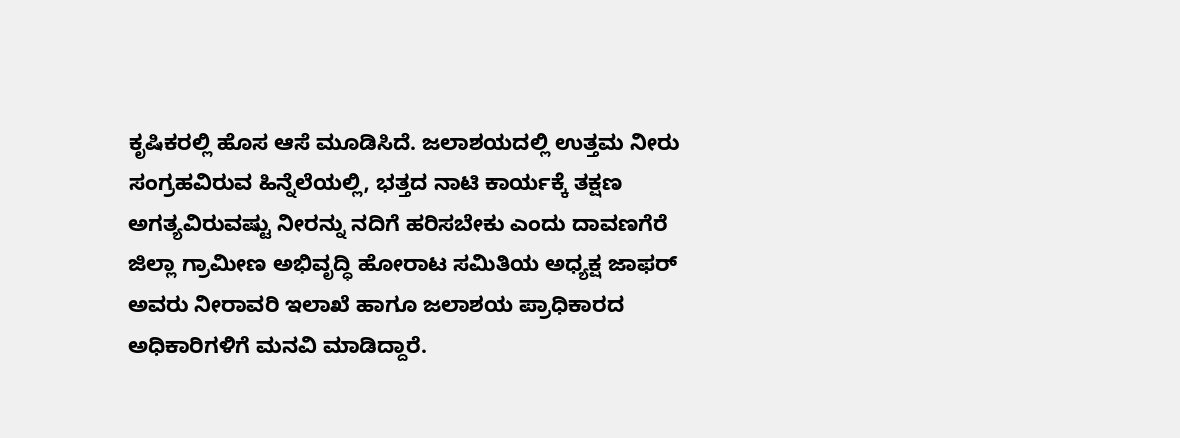ಕೃಷಿಕರಲ್ಲಿ ಹೊಸ ಆಸೆ ಮೂಡಿಸಿದೆ. ಜಲಾಶಯದಲ್ಲಿ ಉತ್ತಮ ನೀರು ಸಂಗ್ರಹವಿರುವ ಹಿನ್ನೆಲೆಯಲ್ಲಿ, ಭತ್ತದ ನಾಟಿ ಕಾರ್ಯಕ್ಕೆ ತಕ್ಷಣ ಅಗತ್ಯವಿರುವಷ್ಟು ನೀರನ್ನು ನದಿಗೆ ಹರಿಸಬೇಕು ಎಂದು ದಾವಣಗೆರೆ ಜಿಲ್ಲಾ ಗ್ರಾಮೀಣ ಅಭಿವೃದ್ಧಿ ಹೋರಾಟ ಸಮಿತಿಯ ಅಧ್ಯಕ್ಷ ಜಾಫರ್ ಅವರು ನೀರಾವರಿ ಇಲಾಖೆ ಹಾಗೂ ಜಲಾಶಯ ಪ್ರಾಧಿಕಾರದ ಅಧಿಕಾರಿಗಳಿಗೆ ಮನವಿ ಮಾಡಿದ್ದಾರೆ.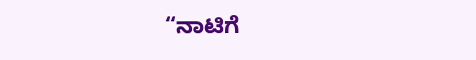“ನಾಟಿಗೆ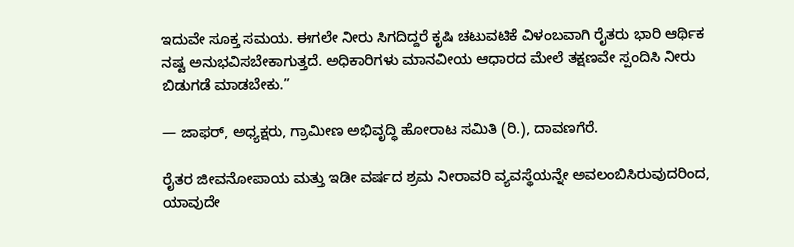ಇದುವೇ ಸೂಕ್ತ ಸಮಯ. ಈಗಲೇ ನೀರು ಸಿಗದಿದ್ದರೆ ಕೃಷಿ ಚಟುವಟಿಕೆ ವಿಳಂಬವಾಗಿ ರೈತರು ಭಾರಿ ಆರ್ಥಿಕ ನಷ್ಟ ಅನುಭವಿಸಬೇಕಾಗುತ್ತದೆ. ಅಧಿಕಾರಿಗಳು ಮಾನವೀಯ ಆಧಾರದ ಮೇಲೆ ತಕ್ಷಣವೇ ಸ್ಪಂದಿಸಿ ನೀರು ಬಿಡುಗಡೆ ಮಾಡಬೇಕು.”

— ಜಾಫರ್, ಅಧ್ಯಕ್ಷರು, ಗ್ರಾಮೀಣ ಅಭಿವೃದ್ಧಿ ಹೋರಾಟ ಸಮಿತಿ (ರಿ.), ದಾವಣಗೆರೆ.

ರೈತರ ಜೀವನೋಪಾಯ ಮತ್ತು ಇಡೀ ವರ್ಷದ ಶ್ರಮ ನೀರಾವರಿ ವ್ಯವಸ್ಥೆಯನ್ನೇ ಅವಲಂಬಿಸಿರುವುದರಿಂದ, ಯಾವುದೇ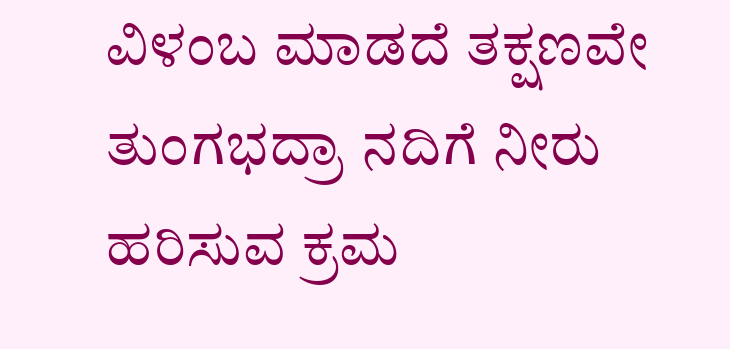ವಿಳಂಬ ಮಾಡದೆ ತಕ್ಷಣವೇ ತುಂಗಭದ್ರಾ ನದಿಗೆ ನೀರು ಹರಿಸುವ ಕ್ರಮ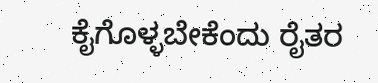ಕೈಗೊಳ್ಳಬೇಕೆಂದು ರೈತರ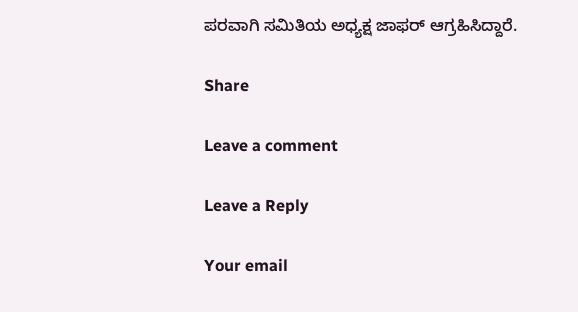ಪರವಾಗಿ ಸಮಿತಿಯ ಅಧ್ಯಕ್ಷ ಜಾಫರ್ ಆಗ್ರಹಿಸಿದ್ದಾರೆ.

Share

Leave a comment

Leave a Reply

Your email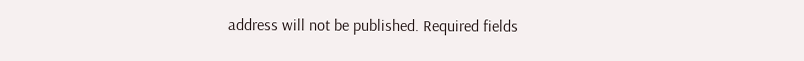address will not be published. Required fields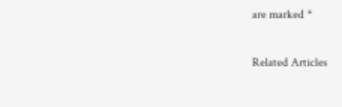are marked *

Related Articles